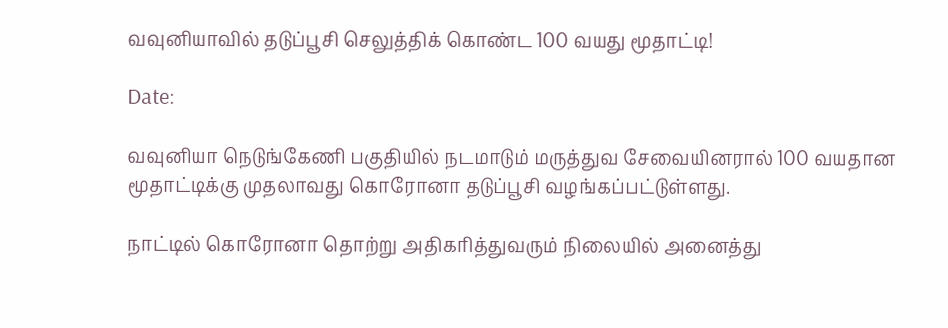வவுனியாவில் தடுப்பூசி செலுத்திக் கொண்ட 100 வயது மூதாட்டி!

Date:

வவுனியா நெடுங்கேணி பகுதியில் நடமாடும் மருத்துவ சேவையினரால் 100 வயதான மூதாட்டிக்கு முதலாவது கொரோனா தடுப்பூசி வழங்கப்பட்டுள்ளது.

நாட்டில் கொரோனா தொற்று அதிகரித்துவரும் நிலையில் அனைத்து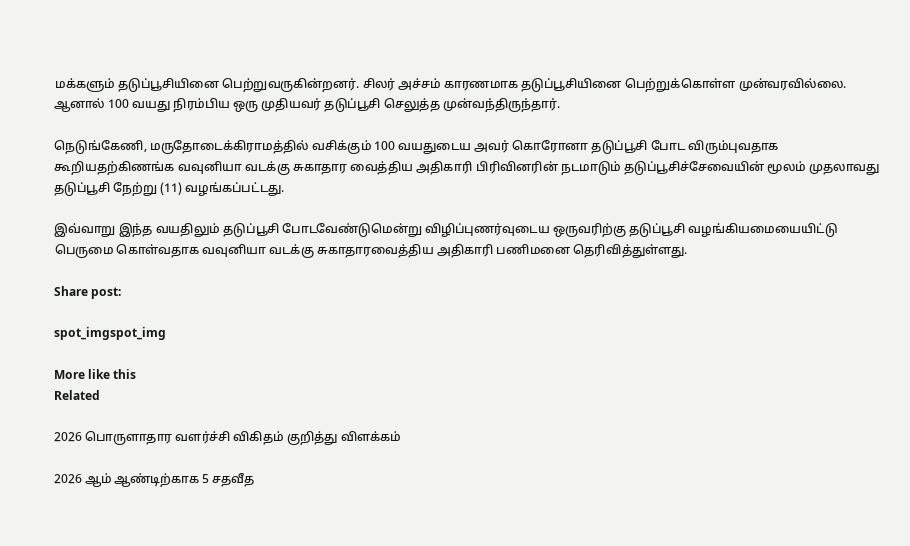மக்களும் தடுப்பூசியினை பெற்றுவருகின்றனர். சிலர் அச்சம் காரணமாக தடுப்பூசியினை பெற்றுக்கொள்ள முன்வரவில்லை. ஆனால் 100 வயது நிரம்பிய ஒரு முதியவர் தடுப்பூசி செலுத்த முன்வந்திருந்தார்.

நெடுங்கேணி, மருதோடைக்கிராமத்தில் வசிக்கும் 100 வயதுடைய அவர் கொரோனா தடுப்பூசி போட விரும்புவதாக கூறியதற்கிணங்க வவுனியா வடக்கு சுகாதார வைத்திய அதிகாரி பிரிவினரின் நடமாடும் தடுப்பூசிச்சேவையின் மூலம் முதலாவது தடுப்பூசி நேற்று (11) வழங்கப்பட்டது.

இவ்வாறு இந்த வயதிலும் தடுப்பூசி போடவேண்டுமென்று விழிப்புணர்வுடைய ஒருவரிற்கு தடுப்பூசி வழங்கியமையையிட்டு பெருமை கொள்வதாக வவுனியா வடக்கு சுகாதாரவைத்திய அதிகாரி பணிமனை தெரிவித்துள்ளது.

Share post:

spot_imgspot_img

More like this
Related

2026 பொருளாதார வளர்ச்சி விகிதம் குறித்து விளக்கம்

2026 ஆம் ஆண்டிற்காக 5 சதவீத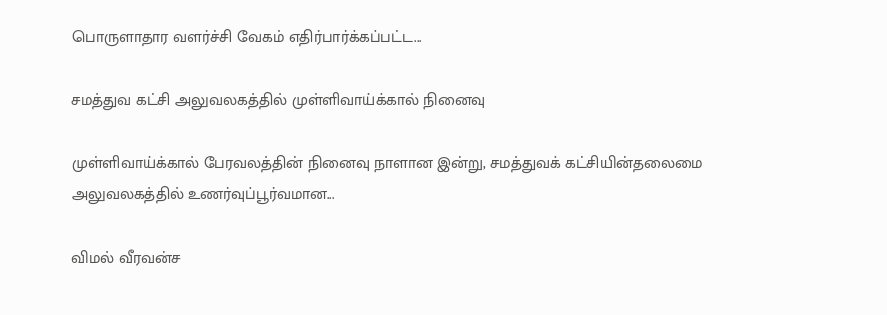பொருளாதார வளர்ச்சி வேகம் எதிர்பார்க்கப்பட்ட...

சமத்துவ கட்சி அலுவலகத்தில் முள்ளிவாய்க்கால் நினைவு

முள்ளிவாய்க்கால் பேரவலத்தின் நினைவு நாளான இன்று, சமத்துவக் கட்சியின்தலைமை அலுவலகத்தில் உணர்வுப்பூர்வமான...

விமல் வீரவன்ச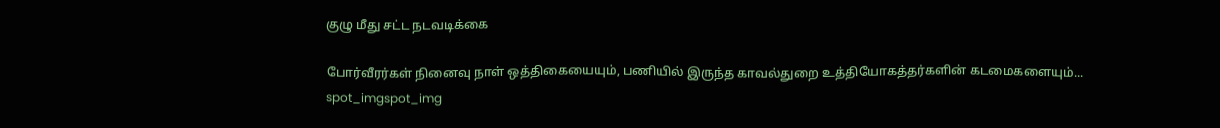குழு மீது சட்ட நடவடிக்கை

போர்வீரர்கள் நினைவு நாள் ஒத்திகையையும், பணியில் இருந்த காவல்துறை உத்தியோகத்தர்களின் கடமைகளையும்...
spot_imgspot_img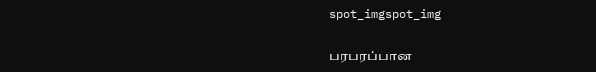spot_imgspot_img

பரபரப்பான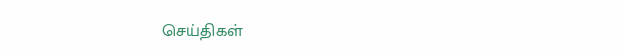செய்திகள்